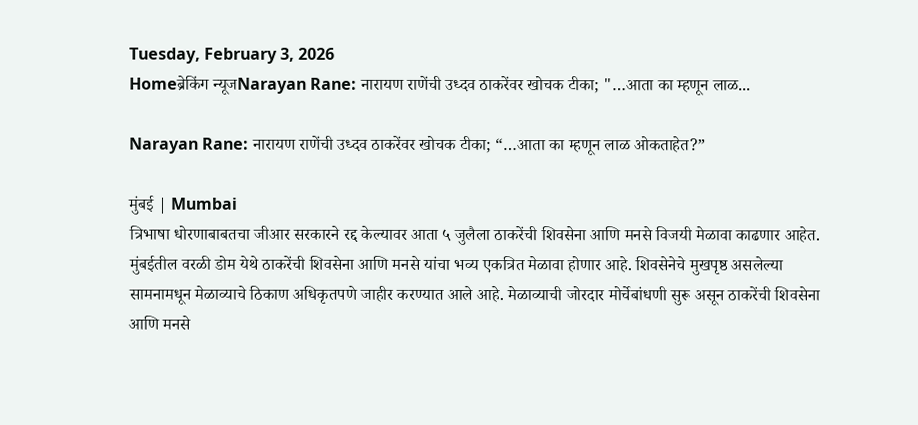Tuesday, February 3, 2026
Homeब्रेकिंग न्यूजNarayan Rane: नारायण राणेंची उध्दव ठाकरेंवर खोचक टीका; "…आता का म्हणून लाळ...

Narayan Rane: नारायण राणेंची उध्दव ठाकरेंवर खोचक टीका; “…आता का म्हणून लाळ ओकताहेत?”

मुंबई | Mumbai
त्रिभाषा धोरणाबाबतचा जीआर सरकारने रद्द केल्यावर आता ५ जुलैला ठाकरेंची शिवसेना आणि मनसे विजयी मेळावा काढणार आहेत. मुंबईतील वरळी डोम येथे ठाकरेंची शिवसेना आणि मनसे यांचा भव्य एकत्रित मेळावा होणार आहे. शिवसेनेचे मुखपृष्ठ असलेल्या सामनामधून मेळाव्याचे ठिकाण अधिकृतपणे जाहीर करण्यात आले आहे. मेळाव्याची जोरदार मोर्चेबांधणी सुरू असून ठाकरेंची शिवसेना आणि मनसे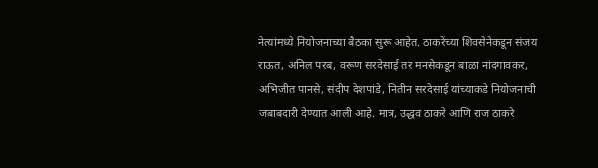नेत्यांमध्ये नियोजनाच्या बैठका सुरू आहेत. ठाकरेंच्या शिवसेनेकडून संजय राऊत, अनिल परब, वरूण सरदेसाई तर मनसेकडून बाळा नांदगावकर, अभिजीत पानसे, संदीप देशपांडे, नितीन सरदेसाई यांच्याकडे नियोजनाची जबाबदारी देण्यात आली आहे. मात्र, उद्धव ठाकरे आणि राज ठाकरे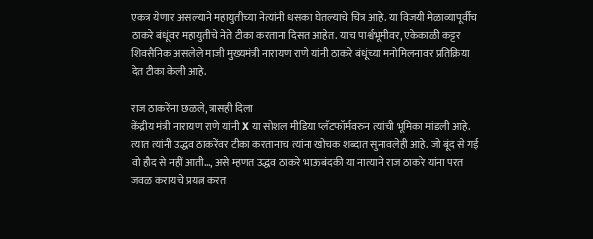एकत्र येणार असल्याने महायुतीच्या नेत्यांनी धसका घेतल्याचे चित्र आहे. या विजयी मेळाव्यापूर्वीच ठाकरे बंधूंवर महायुतीचे नेते टीका करताना दिसत आहेत. याच पार्श्वभूमीवर, एकेकाळी कट्टर शिवसैनिक असलेले माजी मुख्यमंत्री नारायण राणे यांनी ठाकरे बंधूंच्या मनोमिलनावर प्रतिक्रिया देत टीका केली आहे.

राज ठाकरेंना छळले, त्रासही दिला
केंद्रीय मंत्री नारायण राणे यांनी X या सोशल मीडिया प्लॅटफॉर्मवरुन त्यांची भूमिका मांडली आहे. त्यात त्यांनी उद्धव ठाकरेंवर टीका करतानाच त्यांना खोचक शब्दात सुनावलेही आहे. जो बूंद से गई वो हौद से नहीं आती…, असे म्हणत उद्धव ठाकरे भाऊबंदकी या नात्याने राज ठाकरे यांना परत जवळ करायचे प्रयत्न करत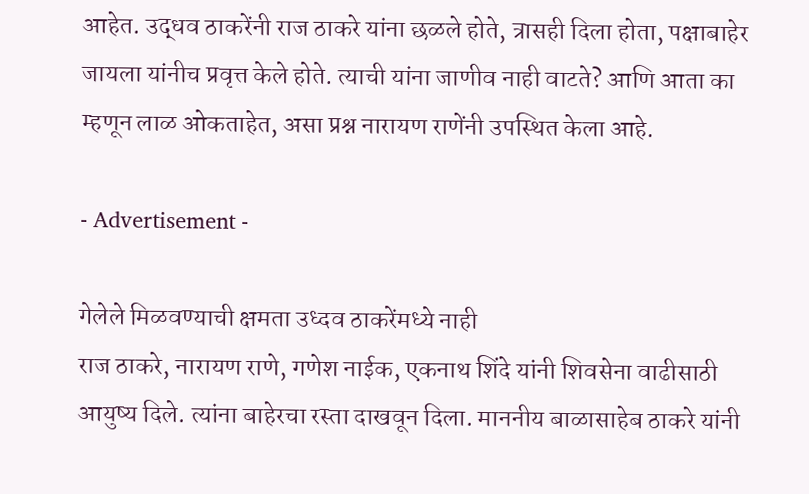आहेत. उद्धव ठाकरेंनी राज ठाकरे यांना छळले होते, त्रासही दिला होता, पक्षाबाहेर जायला यांनीच प्रवृत्त केले होते. त्याची यांना जाणीव नाही वाटते? आणि आता का म्हणून लाळ ओकताहेत, असा प्रश्न नारायण राणेंनी उपस्थित केला आहे.

- Advertisement -

गेलेले मिळवण्याची क्षमता उध्दव ठाकरेंमध्ये नाही
राज ठाकरे, नारायण राणे, गणेश नाईक, एकनाथ शिंदे यांनी शिवसेना वाढीसाठी आयुष्य दिले. त्यांना बाहेरचा रस्ता दाखवून दिला. माननीय बाळासाहेब ठाकरे यांनी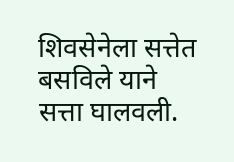शिवसेनेला सत्तेत बसविले याने सत्ता घालवली.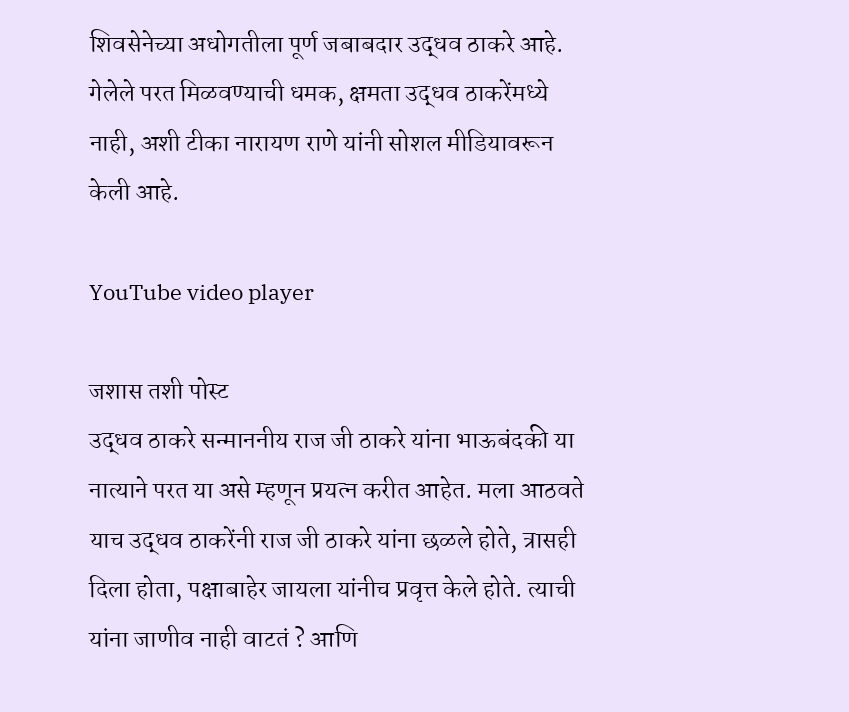शिवसेनेच्या अधोगतीला पूर्ण जबाबदार उद्धव ठाकरे आहे. गेलेले परत मिळवण्याची धमक, क्षमता उद्धव ठाकरेंमध्ये नाही, अशी टीका नारायण राणे यांनी सोशल मीडियावरून केली आहे.

YouTube video player

जशास तशी पोस्ट
उद्धव ठाकरे सन्माननीय राज जी ठाकरे यांना भाऊबंदकी या नात्याने परत या असे म्हणून प्रयत्न करीत आहेत. मला आठवते याच उद्धव ठाकरेंनी राज जी ठाकरे यांना छळले होते, त्रासही दिला होता, पक्षाबाहेर जायला यांनीच प्रवृत्त केले होते. त्याची यांना जाणीव नाही वाटतं ? आणि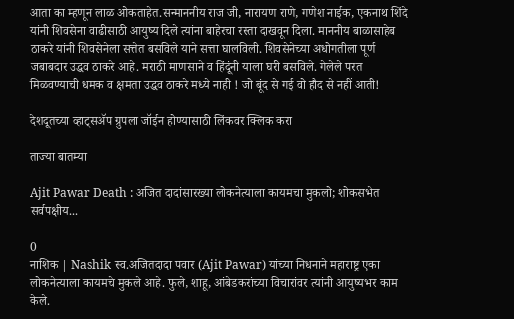आता का म्हणून लाळ ओकताहेत.सन्माननीय राज जी, नारायण राणे, गणेश नाईक, एकनाथ शिंदे यांनी शिवसेना वाढीसाठी आयुष्य दिले त्यांना बाहेरचा रस्ता दाखवून दिला. माननीय बाळासाहेब ठाकरे यांनी शिवसेनेला सत्तेत बसविले याने सत्ता घालविली. शिवसेनेच्या अधोगतीला पूर्ण जबाबदार उद्धव ठाकरे आहे. मराठी माणसाने व हिंदूंनी याला घरी बसविले. गेलेले परत मिळवण्याची धमक व क्षमता उद्धव ठाकरे मध्ये नाही ! जो बूंद से गई वो हौद से नहीं आती!

देशदूतच्या व्हाट्सॲप ग्रुपला जॉईन होण्यासाठी लिंकवर क्लिक करा

ताज्या बातम्या

Ajit Pawar Death : अजित दादांसारख्या लोकनेत्याला कायमचा मुकलो; शोकसभेत सर्वपक्षीय...

0
नाशिक | Nashik स्व.अजितदादा पवार (Ajit Pawar) यांच्या निधनाने महाराष्ट्र एका लोकनेत्याला कायमचे मुकले आहे. फुले, शाहू, आंबेडकरांच्या विचारांवर त्यांनी आयुष्यभर काम केले.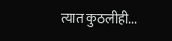त्यात कुठलीही...